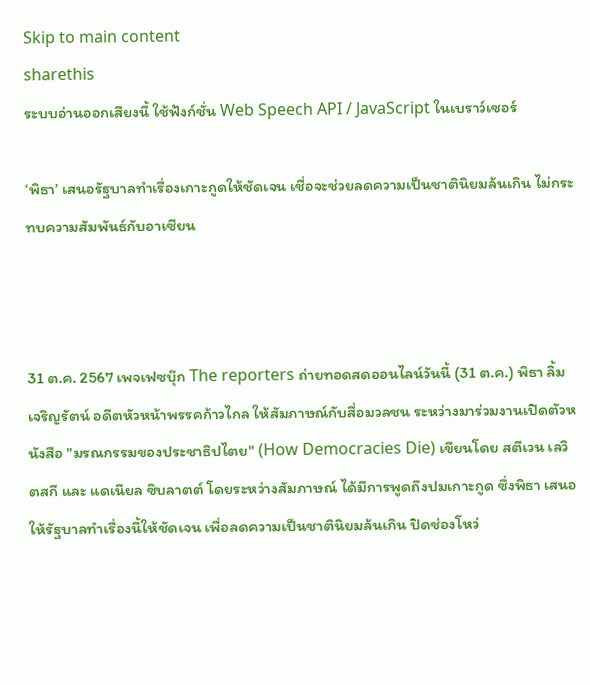Skip to main content
sharethis
ระบบอ่านออกเสียงนี้ ใช้ฟังก์ชั่น Web Speech API / JavaScript ในเบราว์เซอร์

‘พิธา’ เสนอรัฐบาลทำเรื่องเกาะกูดให้ชัดเจน เชื่อจะช่วยลดความเป็นชาตินิยมล้นเกิน ไม่กระทบความสัมพันธ์กับอาเซียน



31 ต.ค. 2567 เพจเฟซบุ๊ก The reporters ถ่ายทอดสดออนไลน์วันนี้ (31 ต.ค.) พิธา ลิ้มเจริญรัตน์ อดีตหัวหน้าพรรคก้าวไกล ให้สัมภาษณ์กับสื่อมวลชน ระหว่างมาร่วมงานเปิดตัวหนังสือ "มรณกรรมของประชาธิปไตย" (How Democracies Die) เขียนโดย สตีเวน เลวิตสกี และ แดเนียล ซิบลาตต์ โดยระหว่างสัมภาษณ์ ได้มีการพูดถึงปมเกาะกูด ซึ่งพิธา เสนอให้รัฐบาลทำเรื่องนี้ให้ชัดเจน เพื่อลดความเป็นชาตินิยมล้นเกิน ปิดช่องโหว่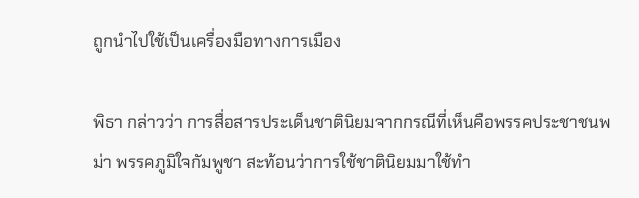ถูกนำไปใช้เป็นเครื่องมือทางการเมือง

พิธา กล่าวว่า การสื่อสารประเด็นชาตินิยมจากกรณีที่เห็นคือพรรคประชาชนพม่า พรรคภูมิใจกัมพูชา สะท้อนว่าการใช้ชาตินิยมมาใช้ทำ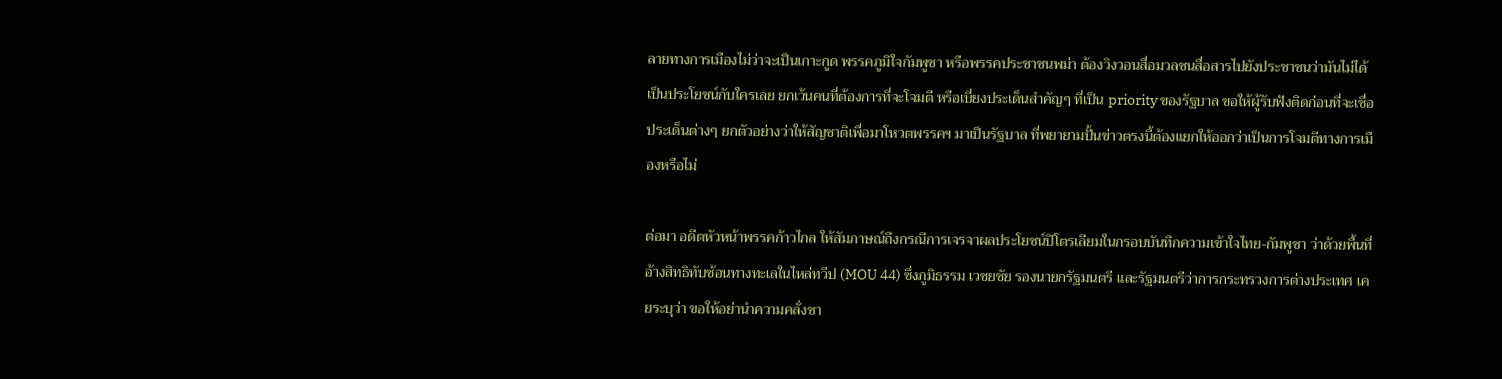ลายทางการเมืองไม่ว่าจะเป็นเกาะกูด พรรคภูมิใจกัมพูชา หรือพรรคประชาชนพม่า ต้องวิงวอนสื่อมวลชนสื่อสารไปยังประชาชนว่ามันไม่ได้เป็นประโยชน์กับใครเลย ยกเว้นคนที่ต้องการที่จะโจมตี หรือเบี่ยงประเด็นสำคัญๆ ที่เป็น priority ของรัฐบาล ขอให้ผู้รับฟังติดก่อนที่จะเชื่อประเด็นต่างๆ ยกตัวอย่างว่าให้สัญชาติเพื่อมาโหวตพรรคฯ มาเป็นรัฐบาล ที่พยายามปั้นข่าวตรงนี้ต้องแยกให้ออกว่าเป็นการโจมตีทางการเมืองหรือไม่

ต่อมา อดีตหัวหน้าพรรคก้าวไกล ให้สัมภาษณ์ถึงกรณีการเจรจาผลประโยชน์ปิโตรเลียมในกรอบบันทึกความเข้าใจไทย-กัมพูชา ว่าด้วยพื้นที่อ้างสิทธิทับซ้อนทางทะเลในไหล่ทวีป (MOU 44) ซึ่งภูมิธรรม เวชยชัย รองนายกรัฐมนตรี และรัฐมนตรีว่าการกระทรวงการต่างประเทศ เคยระบุว่า ขอให้อย่านำความคลั่งชา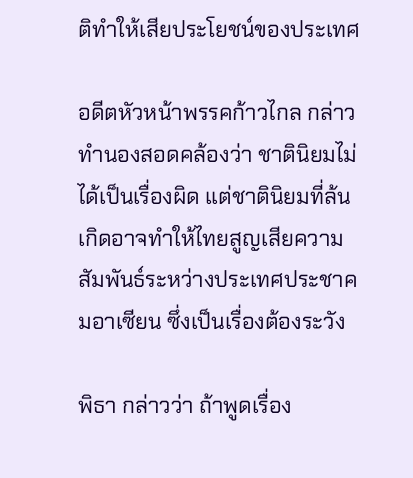ติทำให้เสียประโยชน์ของประเทศ

อดีตหัวหน้าพรรคก้าวไกล กล่าวทำนองสอดคล้องว่า ชาตินิยมไม่ได้เป็นเรื่องผิด แต่ชาตินิยมที่ล้นเกิดอาจทำให้ไทยสูญเสียความสัมพันธ์ระหว่างประเทศประชาคมอาเซียน ซึ่งเป็นเรื่องต้องระวัง

พิธา กล่าวว่า ถ้าพูดเรื่อง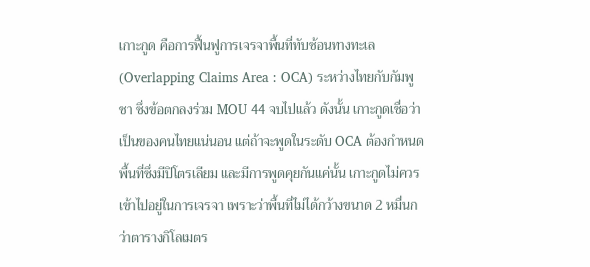เกาะกูด คือการฟื้นฟูการเจรจาพื้นที่ทับซ้อนทางทะเล (Overlapping Claims Area : OCA) ระหว่างไทยกับกัมพูชา ซึ่งข้อตกลงร่วม MOU 44 จบไปแล้ว ดังนั้น เกาะกูดเชื่อว่าเป็นของคนไทยแน่นอน แต่ถ้าจะพูดในระดับ OCA ต้องกำหนดพื้นที่ซึ่งมีปิโตรเลียม และมีการพูดคุยกันแค่นั้น เกาะกูดไม่ควรเข้าไปอยู่ในการเจรจา เพราะว่าพื้นที่ไม่ได้กว้างขนาด 2 หมื่นกว่าตารางกิโลเมตร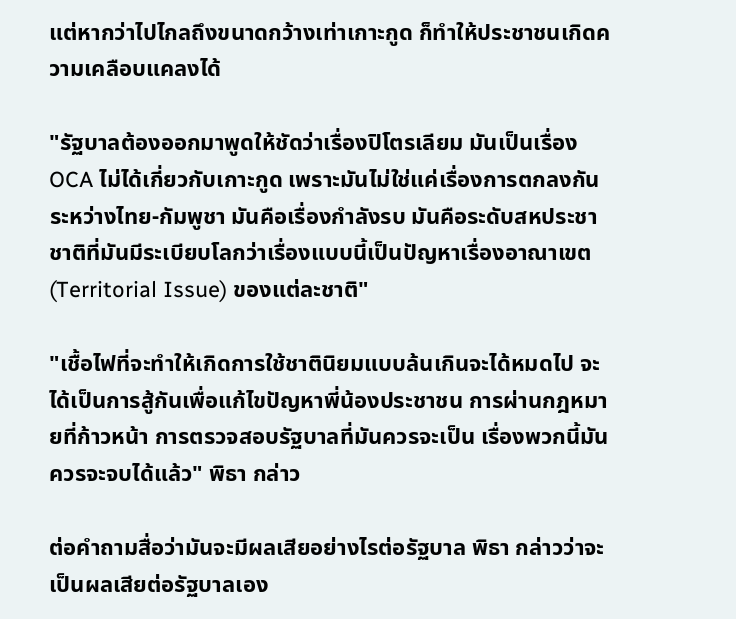แต่หากว่าไปไกลถึงขนาดกว้างเท่าเกาะกูด ก็ทำให้ประชาชนเกิดความเคลือบแคลงได้

"รัฐบาลต้องออกมาพูดให้ชัดว่าเรื่องปิโตรเลียม มันเป็นเรื่อง OCA ไม่ได้เกี่ยวกับเกาะกูด เพราะมันไม่ใช่แค่เรื่องการตกลงกันระหว่างไทย-กัมพูชา มันคือเรื่องกำลังรบ มันคือระดับสหประชาชาติที่มันมีระเบียบโลกว่าเรื่องแบบนี้เป็นปัญหาเรื่องอาณาเขต (Territorial Issue) ของแต่ละชาติ"

"เชื้อไฟที่จะทำให้เกิดการใช้ชาตินิยมแบบล้นเกินจะได้หมดไป จะได้เป็นการสู้กันเพื่อแก้ไขปัญหาพี่น้องประชาชน การผ่านกฎหมายที่ก้าวหน้า การตรวจสอบรัฐบาลที่มันควรจะเป็น เรื่องพวกนี้มันควรจะจบได้แล้ว" พิธา กล่าว

ต่อคำถามสื่อว่ามันจะมีผลเสียอย่างไรต่อรัฐบาล พิธา กล่าวว่าจะเป็นผลเสียต่อรัฐบาลเอง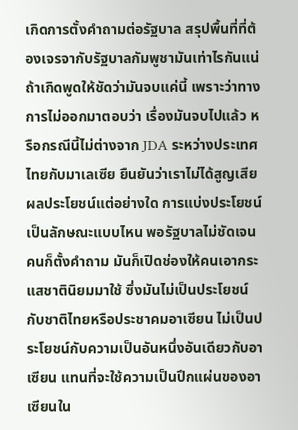เกิดการตั้งคำถามต่อรัฐบาล สรุปพื้นที่ที่ต้องเจรจากับรัฐบาลกัมพูชามันเท่าไรกันแน่ ถ้าเกิดพูดให้ชัดว่ามันจบแค่นี้ เพราะว่าทางการไม่ออกมาตอบว่า เรื่องมันจบไปแล้ว หรือกรณีนี้ไม่ต่างจาก JDA ระหว่างประเทศไทยกับมาเลเซีย ยืนยันว่าเราไม่ได้สูญเสียผลประโยชน์แต่อย่างใด การแบ่งประโยชน์เป็นลักษณะแบบไหน พอรัฐบาลไม่ชัดเจน คนก็ตั้งคำถาม มันก็เปิดช่องให้คนเอากระแสชาตินิยมมาใช้ ซึ่งมันไม่เป็นประโยชน์กับชาติไทยหรือประชาคมอาเซียน ไม่เป็นประโยชน์กับความเป็นอันหนึ่งอันเดียวกับอาเซียน แทนที่จะใช้ความเป็นปึกแผ่นของอาเซียนใน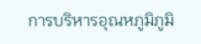การบริหารอุณหภูมิภูมิ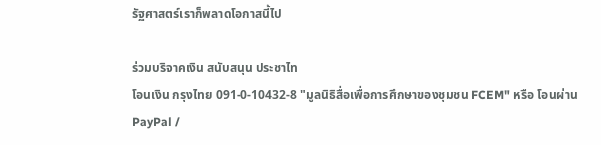รัฐศาสตร์เราก็พลาดโอกาสนี้ไป

ร่วมบริจาคเงิน สนับสนุน ประชาไท
โอนเงิน กรุงไทย 091-0-10432-8 "มูลนิธิสื่อเพื่อการศึกษาของชุมชน FCEM" หรือ โอนผ่าน PayPal /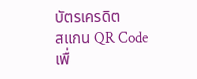บัตรเครดิต
สแกน QR Code เพื่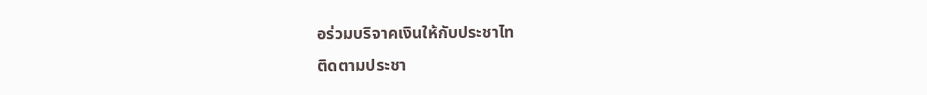อร่วมบริจาคเงินให้กับประชาไท
ติดตามประชา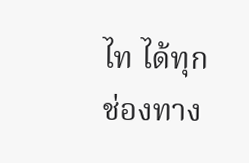ไท ได้ทุกช่องทาง